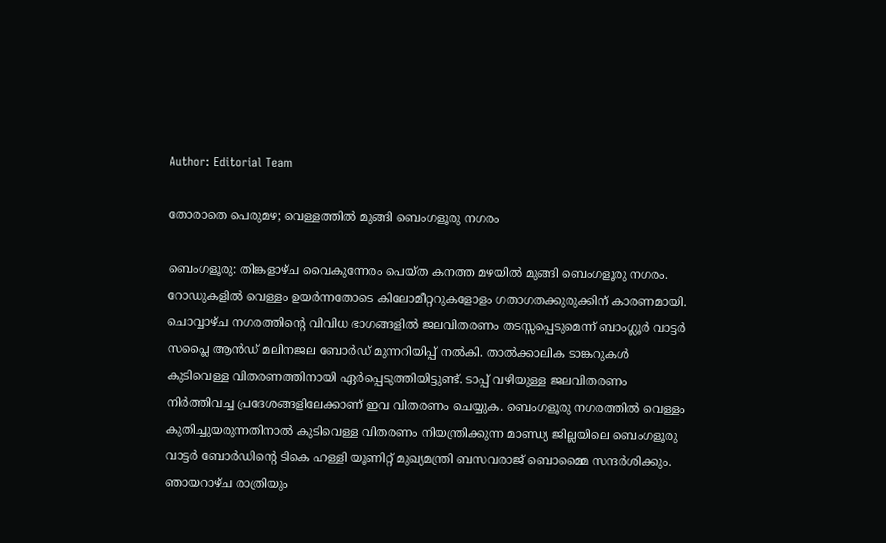Author: Editorial Team

തോരാതെ പെരുമഴ; വെള്ളത്തില്‍ മുങ്ങി ബെംഗളൂരു നഗരം

ബെംഗളൂരു: തിങ്കളാഴ്ച വൈകുന്നേരം പെയ്ത കനത്ത മഴയില്‍ മുങ്ങി ബെംഗളൂരു നഗരം. റോഡുകളില്‍ വെള്ളം ഉയര്‍ന്നതോടെ കിലോമീറ്ററുകളോളം ഗതാഗതക്കുരുക്കിന് കാരണമായി. ചൊവ്വാഴ്ച നഗരത്തിന്റെ വിവിധ ഭാഗങ്ങളിൽ ജലവിതരണം തടസ്സപ്പെടുമെന്ന് ബാംഗ്ലൂർ വാട്ടർ സപ്ലൈ ആൻഡ് മലിനജല ബോർഡ് മുന്നറിയിപ്പ് നൽകി. താൽക്കാലിക ടാങ്കറുകൾ കുടിവെള്ള വിതരണത്തിനായി ഏർപ്പെടുത്തിയിട്ടുണ്ട്. ടാപ്പ് വഴിയുള്ള ജലവിതരണം നിർത്തിവച്ച പ്രദേശങ്ങളിലേക്കാണ് ഇവ വിതരണം ചെയ്യുക. ബെംഗളൂരു നഗരത്തില്‍ വെള്ളം കുതിച്ചുയരുന്നതിനാൽ കുടിവെള്ള വിതരണം നിയന്ത്രിക്കുന്ന മാണ്ഡ്യ ജില്ലയിലെ ബെംഗളൂരു വാട്ടർ ബോർഡിന്റെ ടികെ ഹള്ളി യൂണിറ്റ് മുഖ്യമന്ത്രി ബസവരാജ് ബൊമ്മൈ സന്ദർശിക്കും. ഞായറാഴ്ച രാത്രിയും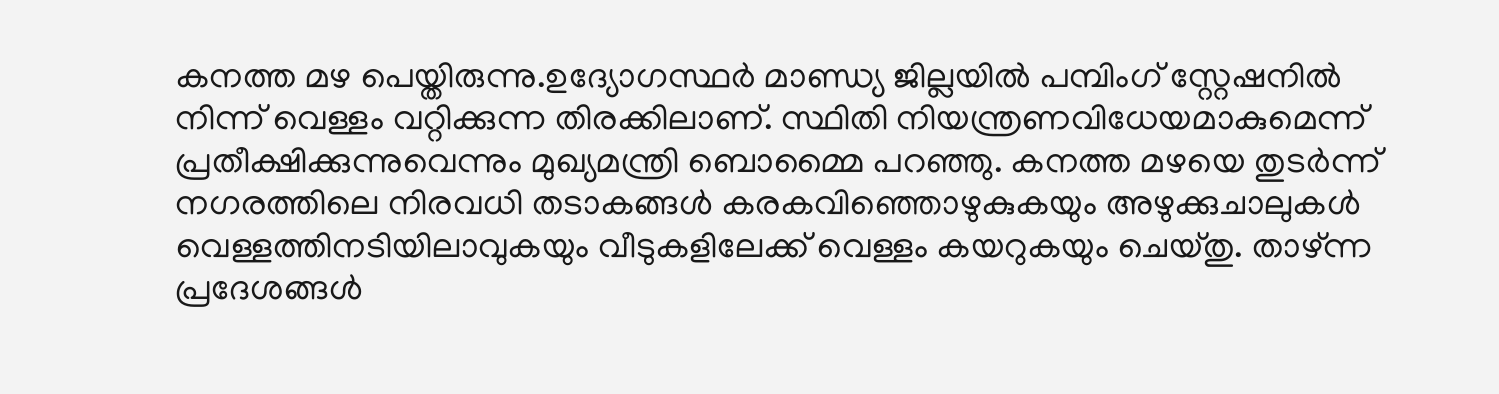കനത്ത മഴ പെയ്തിരുന്നു.ഉദ്യോഗസ്ഥർ മാണ്ഡ്യ ജില്ലയിൽ പമ്പിംഗ് സ്റ്റേഷനിൽ നിന്ന് വെള്ളം വറ്റിക്കുന്ന തിരക്കിലാണ്. സ്ഥിതി നിയന്ത്രണവിധേയമാകുമെന്ന് പ്രതീക്ഷിക്കുന്നുവെന്നും മുഖ്യമന്ത്രി ബൊമ്മൈ പറഞ്ഞു. കനത്ത മഴയെ തുടര്‍ന്ന് നഗരത്തിലെ നിരവധി തടാകങ്ങൾ കരകവിഞ്ഞൊഴുകുകയും അഴുക്കുചാലുകൾ വെള്ളത്തിനടിയിലാവുകയും വീടുകളിലേക്ക് വെള്ളം കയറുകയും ചെയ്തു. താഴ്ന്ന പ്രദേശങ്ങള്‍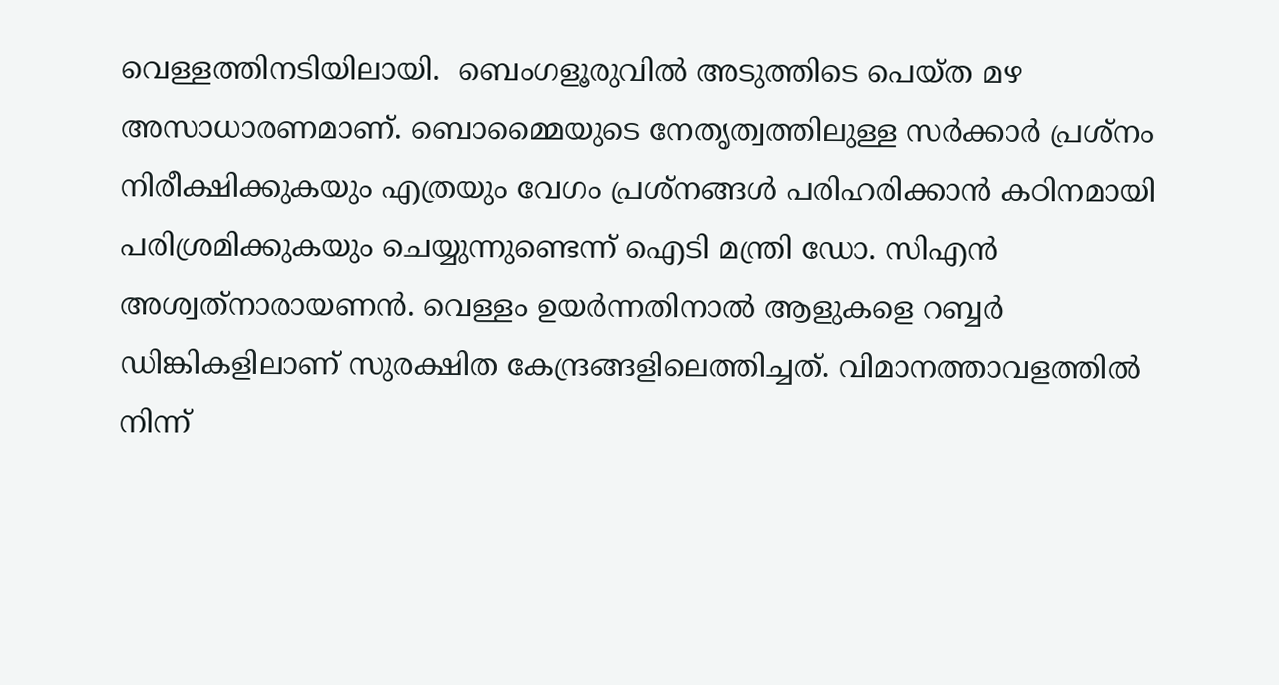വെള്ളത്തിനടിയിലായി.  ബെംഗളൂരുവിൽ അടുത്തിടെ പെയ്ത മഴ അസാധാരണമാണ്. ബൊമ്മൈയുടെ നേതൃത്വത്തിലുള്ള സർക്കാർ പ്രശ്നം നിരീക്ഷിക്കുകയും എത്രയും വേഗം പ്രശ്നങ്ങള്‍ പരിഹരിക്കാൻ കഠിനമായി പരിശ്രമിക്കുകയും ചെയ്യുന്നുണ്ടെന്ന് ഐടി മന്ത്രി ഡോ. സിഎന്‍ അശ്വത്‌നാരായണൻ. വെള്ളം ഉയര്‍ന്നതിനാല്‍ ആളുകളെ റബ്ബർ ഡിങ്കികളിലാണ് സുരക്ഷിത കേന്ദ്രങ്ങളിലെത്തിച്ചത്. വിമാനത്താവളത്തിൽ നിന്ന്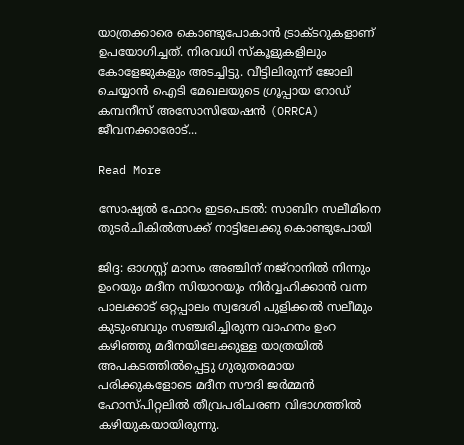യാത്രക്കാരെ കൊണ്ടുപോകാൻ ട്രാക്ടറുകളാണ് ഉപയോഗിച്ചത്. നിരവധി സ്‌കൂളുകളിലും കോളേജുകളും അടച്ചിട്ടു. വീട്ടിലിരുന്ന് ജോലി ചെയ്യാൻ ഐടി മേഖലയുടെ ഗ്രൂപ്പായ റോഡ് കമ്പനീസ് അസോസിയേഷൻ (ORRCA) ജീവനക്കാരോട്...

Read More

സോഷ്യൽ ഫോറം ഇടപെടൽ: സാബിറ സലീമിനെ തുടർചികിൽത്സക്ക് നാട്ടിലേക്കു കൊണ്ടുപോയി

ജിദ്ദ: ഓഗസ്റ്റ് മാസം അഞ്ചിന് നജ്റാനിൽ നിന്നും ഉംറയും മദീന സിയാറയും നിർവ്വഹിക്കാൻ വന്ന പാലക്കാട് ഒറ്റപ്പാലം സ്വദേശി പുളിക്കൽ സലീമും കുടുംബവും സഞ്ചരിച്ചിരുന്ന വാഹനം ഉംറ കഴിഞ്ഞു മദീനയിലേക്കുള്ള യാത്രയിൽ അപകടത്തിൽപ്പെട്ടു ഗുരുതരമായ പരിക്കുകളോടെ മദീന സൗദി ജർമ്മൻ ഹോസ്പിറ്റലിൽ തീവ്രപരിചരണ വിഭാഗത്തിൽ കഴിയുകയായിരുന്നു.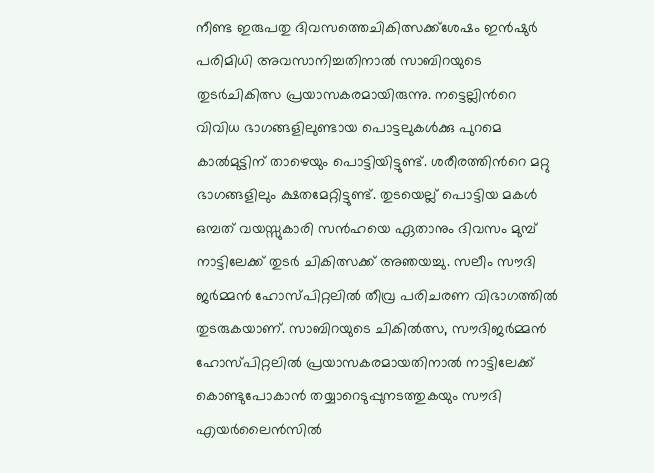നീണ്ട ഇരുപതു ദിവസത്തെചികിത്സക്ക്ശേഷം ഇൻഷുർ പരിമിധി അവസാനിച്ചതിനാൽ സാബിറയുടെ തുടർചികിത്സ പ്രയാസകരമായിരുന്നു. നട്ടെല്ലിന്‍റെ വിവിധ ഭാഗങ്ങളിലുണ്ടായ പൊട്ടലുകൾക്കു പുറമെ കാൽമുട്ടിന് താഴെയും പൊട്ടിയിട്ടുണ്ട്. ശരീരത്തിന്‍റെ മറ്റു ഭാഗങ്ങളിലും ക്ഷതമേറ്റിട്ടുണ്ട്. തുടയെല്ല് പൊട്ടിയ മകൾ ഒമ്പത് വയസ്സുകാരി സന്‍ഹയെ ഏതാനും ദിവസം മുമ്പ് നാട്ടിലേക്ക് തുടർ ചികിത്സക്ക് അഞയച്ചു. സലീം സൗദി ജർമ്മൻ ഹോസ്പിറ്റലിൽ തീവ്ര പരിചരണ വിഭാഗത്തിൽ തുടരുകയാണ്. സാബിറയുടെ ചികിൽത്സ, സൗദിജർമ്മൻ ഹോസ്പിറ്റലിൽ പ്രയാസകരമായതിനാൽ നാട്ടിലേക്ക് കൊണ്ടുപോകാൻ തയ്യാറെടുപ്പുനടത്തുകയും സൗദി എയർലൈൻസിൽ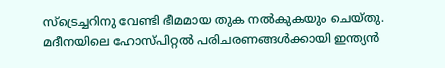സ്‌ട്രെച്ചറിനു വേണ്ടി ഭീമമായ തുക നൽകുകയും ചെയ്തു. മദീനയിലെ ഹോസ്പിറ്റൽ പരിചരണങ്ങൾക്കായി ഇന്ത്യൻ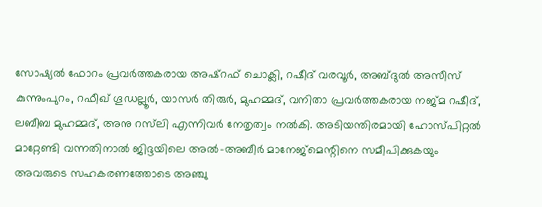സോഷ്യൽ ഫോറം പ്രവർത്തകരായ അഷ്‌റഫ് ചൊക്ലി, റഷീദ് വരവൂർ, അബ്ദുൽ അസീസ് കുന്നുംപുറം, റഫീഖ് ഗൂഡല്ലൂർ, യാസർ തിരുർ, മുഹമ്മദ്, വനിതാ പ്രവർത്തകരായ നജ്മ റഷീദ്, ലബീബ മുഹമ്മദ്, അനു റസ്‌ലി എന്നിവർ നേതൃത്വം നൽകി. അടിയന്തിരമായി ഹോസ്പിറ്റൽ മാറ്റേണ്ടി വന്നതിനാൽ ജിദ്ദയിലെ അൽ-അബീർ മാനേജ്‍മെന്റിനെ സമീപിക്കുകയും അവരുടെ സഹകരണത്തോടെ അഞ്ചു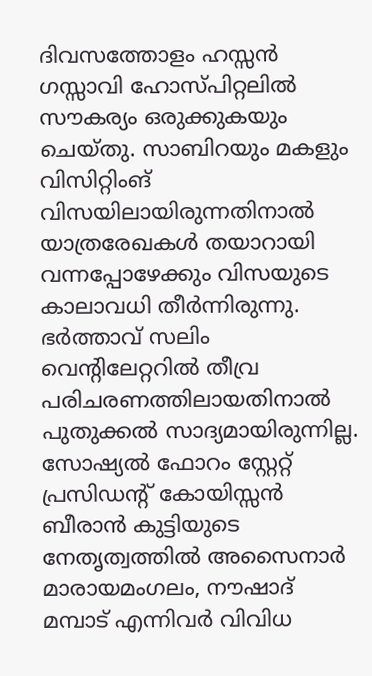ദിവസത്തോളം ഹസ്സൻ ഗസ്സാവി ഹോസ്പിറ്റലിൽ സൗകര്യം ഒരുക്കുകയും ചെയ്തു. സാബിറയും മകളും വിസിറ്റിംങ്‌ വിസയിലായിരുന്നതിനാൽ യാത്രരേഖകൾ തയാറായി വന്നപ്പോഴേക്കും വിസയുടെ കാലാവധി തീർന്നിരുന്നു. ഭർത്താവ് സലിം വെന്റിലേറ്ററിൽ തീവ്ര പരിചരണത്തിലായതിനാൽ പുതുക്കൽ സാദ്യമായിരുന്നില്ല. സോഷ്യൽ ഫോറം സ്റ്റേറ്റ് പ്രസിഡന്‍റ് കോയിസ്സൻ ബീരാൻ കുട്ടിയുടെ നേതൃത്വത്തിൽ അസൈനാർ മാരായമംഗലം, നൗഷാദ് മമ്പാട് എന്നിവർ വിവിധ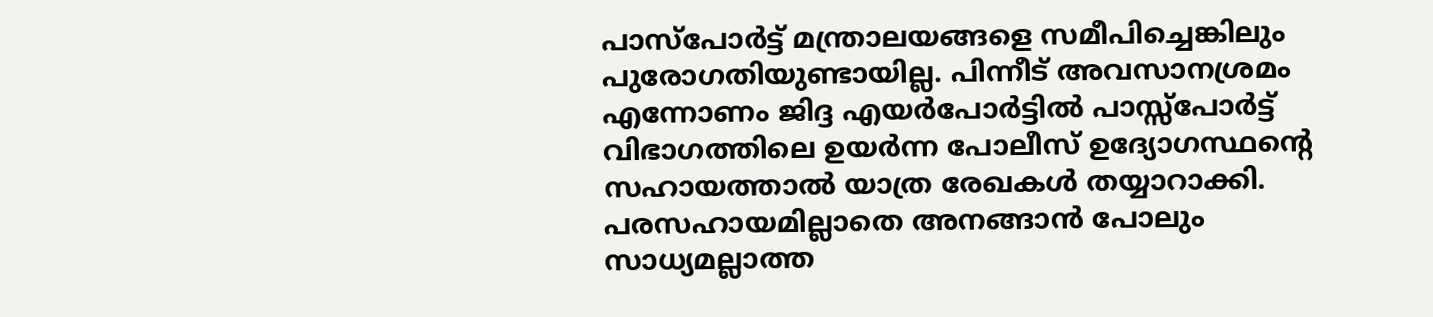പാസ്പോർട്ട് മന്ത്രാലയങ്ങളെ സമീപിച്ചെങ്കിലും പുരോഗതിയുണ്ടായില്ല. പിന്നീട് അവസാനശ്രമം എന്നോണം ജിദ്ദ എയർപോർട്ടിൽ പാസ്സ്പോർട്ട് വിഭാഗത്തിലെ ഉയർന്ന പോലീസ് ഉദ്യോഗസ്ഥന്‍റെ സഹായത്താൽ യാത്ര രേഖകൾ തയ്യാറാക്കി. പരസഹായമില്ലാതെ അനങ്ങാൻ പോലും സാധ്യമല്ലാത്ത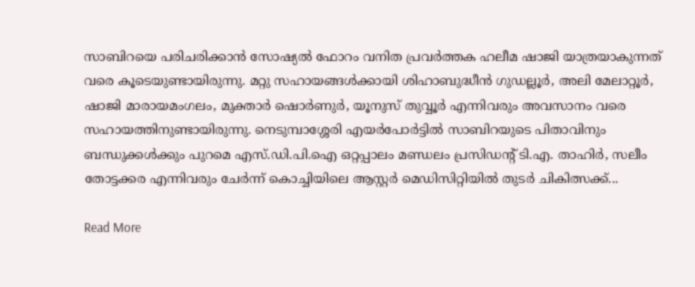സാബിറയെ പരിചരിക്കാൻ സോഷ്യൽ ഫോറം വനിത പ്രവർത്തക ഹലീമ ഷാജി യാത്രയാകുന്നത് വരെ കൂടെയുണ്ടായിരുന്നു. മറ്റു സഹായങ്ങൾക്കായി ശിഹാബുദ്ധീൻ ഗുഡല്ലൂർ, അലി മേലാറ്റൂർ, ഷാജി മാരായമംഗലം, മുക്താർ ഷൊർണുർ, യൂനുസ് തുവ്വൂർ എന്നിവരും അവസാനം വരെ സഹായത്തിനുണ്ടായിരുന്നു. നെടുമ്പാശ്ശേരി എയർപോർട്ടിൽ സാബിറയുടെ പിതാവിനും ബന്ധുക്കൾക്കും പുറമെ എസ്.ഡി.പി.ഐ ഒറ്റപ്പാലം മണ്ഡലം പ്രസിഡന്‍റ് ടി.എ. താഹിർ, സലീം തോട്ടക്കര എന്നിവരും ചേർന്ന് കൊച്ചിയിലെ ആസ്റ്റർ മെഡിസിറ്റിയിൽ തുടർ ചികിത്സക്ക്...

Read More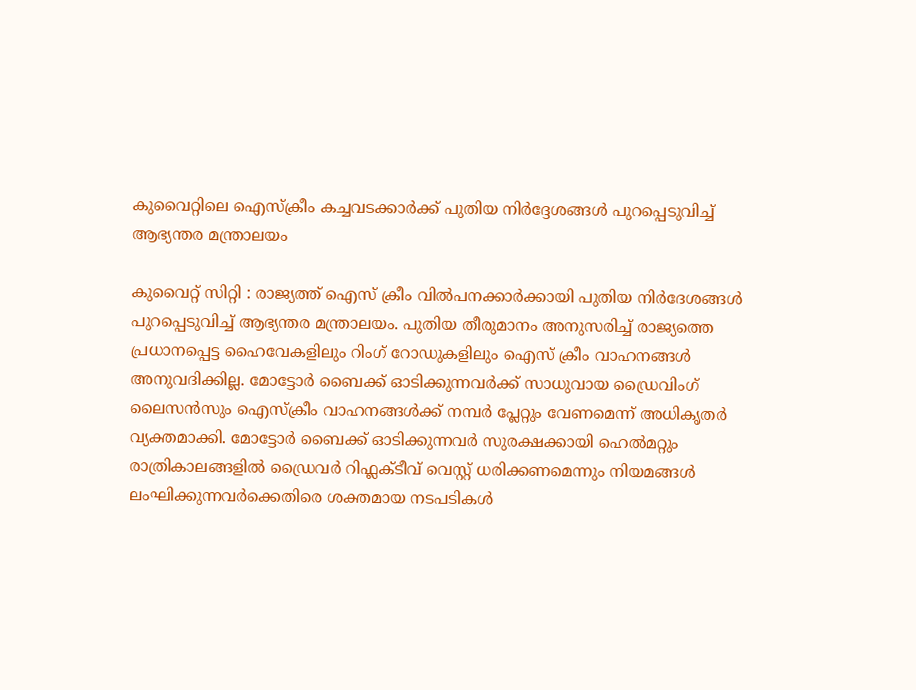കുവൈറ്റിലെ ഐസ്‌ക്രീം കച്ചവടക്കാർക്ക് പുതിയ നിർദ്ദേശങ്ങൾ പുറപ്പെടുവിച്ച് ആഭ്യന്തര മന്ത്രാലയം

കുവൈറ്റ് സിറ്റി : രാജ്യത്ത് ഐസ് ക്രീം വിൽപനക്കാർക്കായി പുതിയ നിർദേശങ്ങൾ പുറപ്പെടുവിച്ച് ആഭ്യന്തര മന്ത്രാലയം. പുതിയ തീരുമാനം അനുസരിച്ച് രാജ്യത്തെ പ്രധാനപ്പെട്ട ഹൈവേകളിലും റിംഗ് റോഡുകളിലും ഐസ് ക്രീം വാഹനങ്ങള്‍ അനുവദിക്കില്ല. മോട്ടോർ ബൈക്ക് ഓടിക്കുന്നവര്‍ക്ക് സാധുവായ ഡ്രൈവിംഗ് ലൈസൻസും ഐസ്ക്രീം വാഹനങ്ങള്‍ക്ക് നമ്പർ പ്ലേറ്റും വേണമെന്ന് അധികൃതര്‍ വ്യക്തമാക്കി. മോട്ടോർ ബൈക്ക് ഓടിക്കുന്നവര്‍ സുരക്ഷക്കായി ഹെൽമറ്റും രാത്രികാലങ്ങളിൽ ഡ്രൈവർ റിഫ്ലക്ടീവ് വെസ്റ്റ് ധരിക്കണമെന്നും നിയമങ്ങള്‍ ലംഘിക്കുന്നവര്‍ക്കെതിരെ ശക്തമായ നടപടികള്‍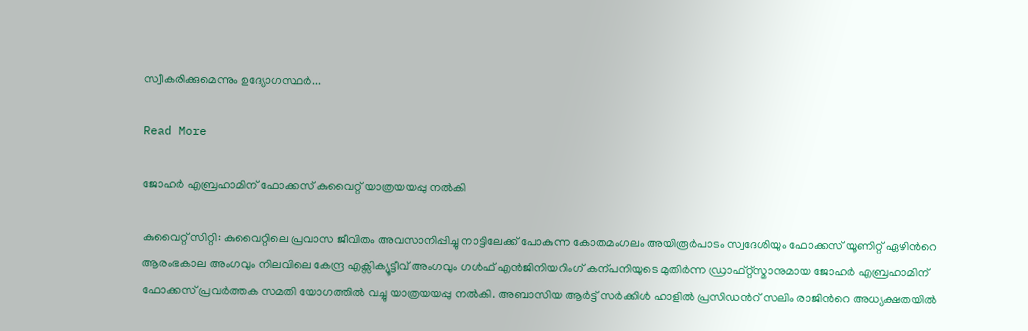സ്വീകരിക്കുമെന്നും ഉദ്യോഗസ്ഥര്‍...

Read More

ജോഹർ എബ്രഹാമിന് ഫോക്കസ് കുവൈറ്റ് യാത്രയയപ്പു നൽകി

കുവൈറ്റ് സിറ്റി: കുവൈറ്റിലെ പ്രവാസ ജീവിതം അവസാനിപ്പിച്ചു നാട്ടിലേക്ക് പോകുന്ന കോതമംഗലം അയിരൂർപാടം സ്വദേശിയും ഫോക്കസ് യൂണിറ്റ് ഏഴിന്‍റെ ആരംഭകാല അംഗവും നിലവിലെ കേന്ദ്ര എക്സിക്യൂട്ടീവ് അംഗവും ഗൾഫ് എൻജിനിയറിംഗ് കന്പനിയുടെ മുതിർന്ന ഡ്രാഫ്റ്റ്സ്മാനുമായ ജോഹർ എബ്രഹാമിന് ഫോക്കസ് പ്രവർത്തക സമതി യോഗത്തിൽ വച്ചു യാത്രയയപ്പു നൽകി. അബാസിയ ആർട്ട് സർക്കിൾ ഹാളിൽ പ്രസിഡന്‍റ് സലിം രാജിന്‍റെ അധ്യക്ഷതയിൽ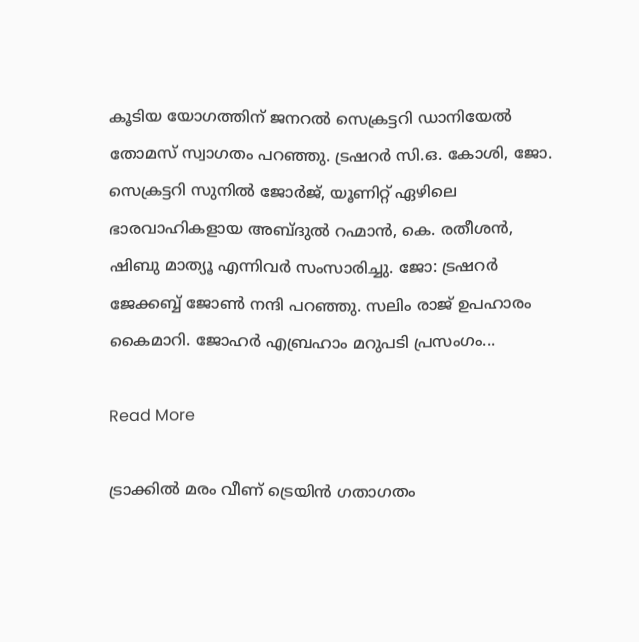കൂടിയ യോഗത്തിന് ജനറൽ സെക്രട്ടറി ഡാനിയേൽ തോമസ് സ്വാഗതം പറഞ്ഞു. ട്രഷറർ സി.ഒ. കോശി, ജോ. സെക്രട്ടറി സുനിൽ ജോർജ്, യൂണിറ്റ് ഏഴിലെ ഭാരവാഹികളായ അബ്ദുൽ റഹ്മാൻ, കെ. രതീശൻ, ഷിബു മാത്യൂ എന്നിവർ സംസാരിച്ചു. ജോ: ട്രഷറർ ജേക്കബ്ബ് ജോണ്‍ നന്ദി പറഞ്ഞു. സലിം രാജ് ഉപഹാരം കൈമാറി. ജോഹർ എബ്രഹാം മറുപടി പ്രസംഗം...

Read More

ട്രാക്കിൽ മരം വീണ് ട്രെയിൻ ഗതാഗതം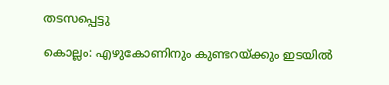തടസപ്പെട്ടു

കൊല്ലം: എഴുകോണിനും കുണ്ടറയ്ക്കും ഇടയിൽ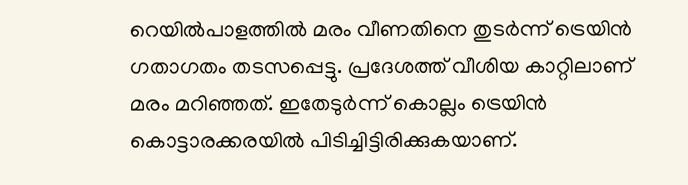റെയിൽപാളത്തിൽ മരം വീണതിനെ തുടർന്ന് ട്രെയിൻ ഗതാഗതം തടസപ്പെട്ടു. പ്രദേശത്ത് വീശിയ കാറ്റിലാണ് മരം മറിഞ്ഞത്. ഇതേടുർന്ന് കൊല്ലം ട്രെയിൻ കൊട്ടാരക്കരയിൽ പിടിച്ചിട്ടിരിക്കുകയാണ്.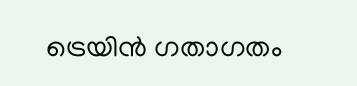ട്രെയിൻ ഗതാഗതം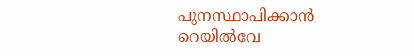പുനസ്ഥാപിക്കാൻ റെയിൽവേ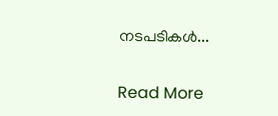നടപടികൾ...

Read More